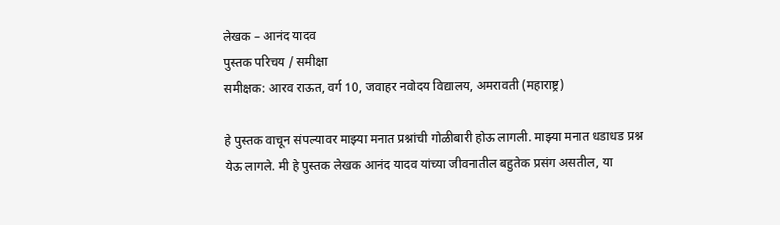लेखक – आनंद यादव
पुस्तक परिचय / समीक्षा
समीक्षक: आरव राऊत, वर्ग 10, जवाहर नवोदय विद्यालय, अमरावती (महाराष्ट्र)

हे पुस्तक वाचून संपल्यावर माझ्या मनात प्रश्नांची गोळीबारी होऊ लागली. माझ्या मनात धडाधड प्रश्न येऊ लागले. मी हे पुस्तक लेखक आनंद यादव यांच्या जीवनातील बहुतेक प्रसंग असतील, या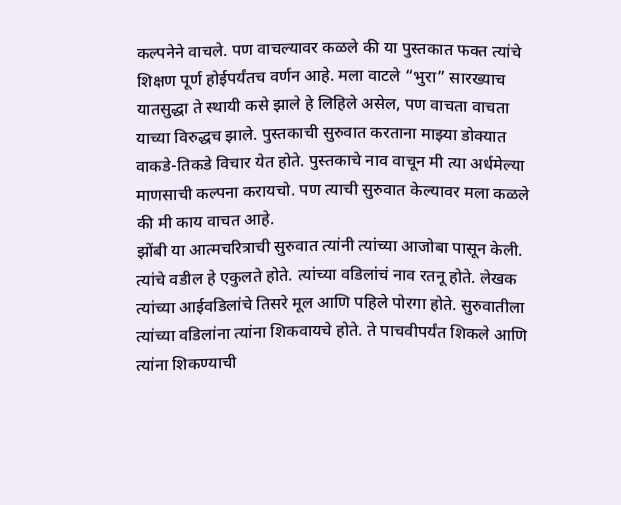कल्पनेने वाचले. पण वाचल्यावर कळले की या पुस्तकात फक्त त्यांचे शिक्षण पूर्ण होईपर्यंतच वर्णन आहे. मला वाटले “भुरा” सारख्याच यातसुद्धा ते स्थायी कसे झाले हे लिहिले असेल, पण वाचता वाचता याच्या विरुद्धच झाले. पुस्तकाची सुरुवात करताना माझ्या डोक्यात वाकडे-तिकडे विचार येत होते. पुस्तकाचे नाव वाचून मी त्या अर्धमेल्या माणसाची कल्पना करायचो. पण त्याची सुरुवात केल्यावर मला कळले की मी काय वाचत आहे.
झोंबी या आत्मचरित्राची सुरुवात त्यांनी त्यांच्या आजोबा पासून केली. त्यांचे वडील हे एकुलते होते. त्यांच्या वडिलांचं नाव रतनू होते. लेखक त्यांच्या आईवडिलांचे तिसरे मूल आणि पहिले पोरगा होते. सुरुवातीला त्यांच्या वडिलांना त्यांना शिकवायचे होते. ते पाचवीपर्यंत शिकले आणि त्यांना शिकण्याची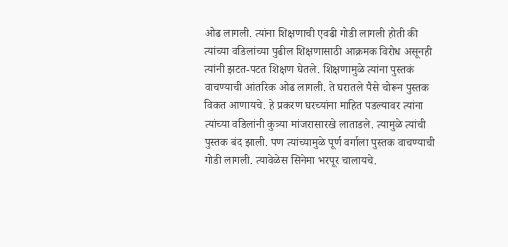ओढ लागली. त्यांना शिक्षणाची एवढी गोडी लागली होती की त्यांच्या वडिलांच्या पुढील शिक्षणासाठी आक्रमक विरोध असूनही त्यांनी झटत-पटत शिक्षण घेतले. शिक्षणामुळे त्यांना पुस्तकं वाचण्याची आंतरिक ओढ लागली. ते घरातले पैसे चोरून पुस्तक विकत आणायचे. हे प्रकरण घरच्यांना माहित पडल्यावर त्यांना त्यांच्या वडिलांनी कुत्र्या मांजरासारखे लाताडले. त्यामुळे त्यांची पुस्तक बंद झाली. पण त्यांच्यामुळे पूर्ण वर्गाला पुस्तक वाचण्याची गोडी लागली. त्यावेळेस सिनेमा भरपूर चालायचे.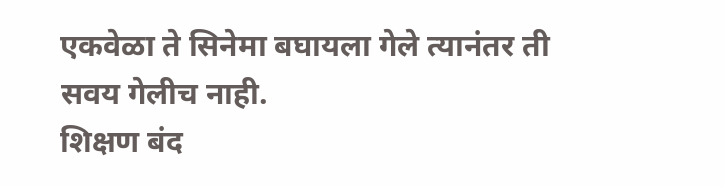एकवेळा ते सिनेमा बघायला गेले त्यानंतर ती सवय गेलीच नाही.
शिक्षण बंद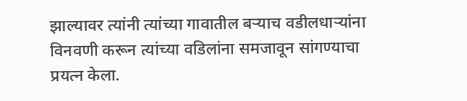झाल्यावर त्यांनी त्यांच्या गावातील बऱ्याच वडीलधाऱ्यांना विनवणी करून त्यांच्या वडिलांना समजावून सांगण्याचा प्रयत्न केला.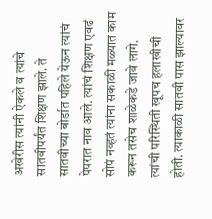अखेरीस त्यांनी ऐकले व त्यांचे सातवीपर्यंत शिक्षण झाले. ते सातवीच्या बोर्डात पहिले येऊन त्यांचं पेपरात नाव आले. त्यांचं शिक्षण एवढं सोपं नव्हतं त्यांना सकाळी मळ्यात काम करून तसेच शाळेकडे जावे लागे. त्यांची परिस्थिती खूपच हलाखीची होती. त्याकाळी सातवी पास झाल्यावर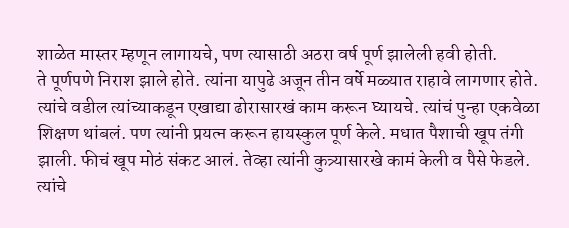शाळेत मास्तर म्हणून लागायचे, पण त्यासाठी अठरा वर्ष पूर्ण झालेली हवी होती.
ते पूर्णपणे निराश झाले होते. त्यांना यापुढे अजून तीन वर्षे मळ्यात राहावे लागणार होते. त्यांचे वडील त्यांच्याकडून एखाद्या ढोरासारखं काम करून घ्यायचे. त्यांचं पुन्हा एकवेळा शिक्षण थांबलं. पण त्यांनी प्रयत्न करून हायस्कुल पूर्ण केले. मधात पैशाची खूप तंगी झाली. फीचं खूप मोठं संकट आलं. तेव्हा त्यांनी कुत्र्यासारखे कामं केली व पैसे फेडले. त्यांचे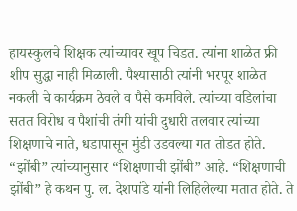हायस्कुलचे शिक्षक त्यांच्यावर खूप चिडत. त्यांना शाळेत फ्री शीप सुद्धा नाही मिळाली. पैश्यासाठी त्यांनी भरपूर शाळेत नकली चे कार्यक्रम ठेवले व पैसे कमविले. त्यांच्या वडिलांचा सतत विरोध व पैशांची तंगी यांची दुधारी तलवार त्यांच्या शिक्षणाचे नाते, धडापासून मुंडी उडवल्या गत तोडत होते.
“झोंबी” त्यांच्यानुसार “शिक्षणाची झोंबी” आहे. “शिक्षणाची झोंबी” हे कथन पु. ल. देशपांडे यांनी लिहिलेल्या मतात होते. ते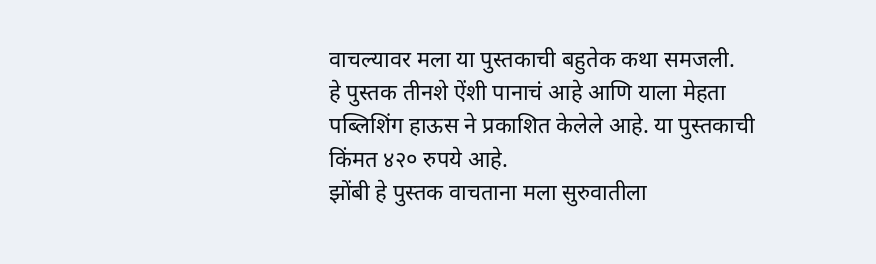वाचल्यावर मला या पुस्तकाची बहुतेक कथा समजली.
हे पुस्तक तीनशे ऐंशी पानाचं आहे आणि याला मेहता पब्लिशिंग हाऊस ने प्रकाशित केलेले आहे. या पुस्तकाची किंमत ४२० रुपये आहे.
झोंबी हे पुस्तक वाचताना मला सुरुवातीला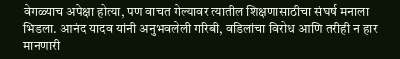वेगळ्याच अपेक्षा होत्या, पण वाचत गेल्यावर त्यातील शिक्षणासाठीचा संघर्ष मनाला भिडला. आनंद यादव यांनी अनुभवलेली गरिबी, वडिलांचा विरोध आणि तरीही न हार मानणारी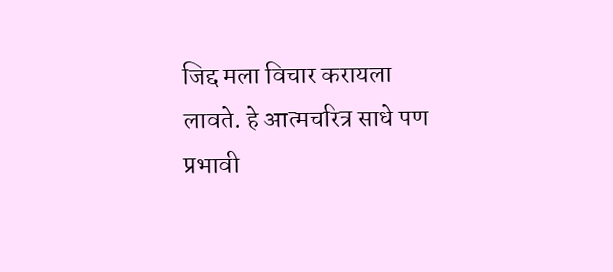जिद्द मला विचार करायला लावते. हे आत्मचरित्र साधे पण प्रभावी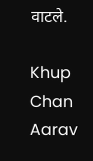वाटले.

Khup Chan Aarav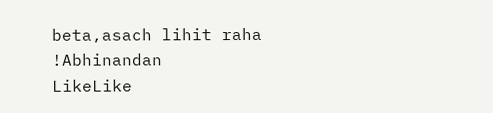beta,asach lihit raha !Abhinandan
LikeLike